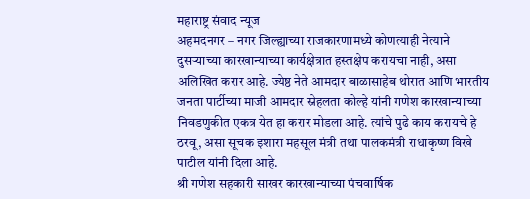महाराष्ट्र संवाद न्यूज
अहमदनगर – नगर जिल्ह्याच्या राजकारणामध्ये कोणत्याही नेत्याने दुसऱ्याच्या कारखान्याच्या कार्यक्षेत्रात हस्तक्षेप करायचा नाही, असा अलिखित करार आहे. ज्येष्ठ नेते आमदार बाळासाहेब थोरात आणि भारतीय जनता पार्टीच्या माजी आमदार स्नेहलता कोल्हे यांनी गणेश कारखान्याच्या निवडणुकीत एकत्र येत हा करार मोडला आहे. त्यांचे पुढे काय करायचे हे ठरवू, असा सूचक इशारा महसूल मंत्री तथा पालकमंत्री राधाकृष्ण विखे पाटील यांनी दिला आहे.
श्री गणेश सहकारी साखर कारखान्याच्या पंचवार्षिक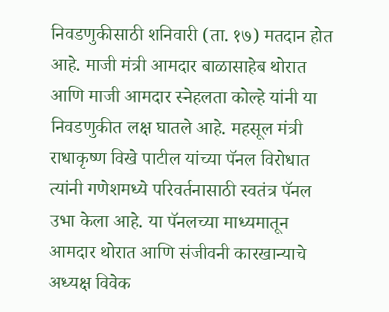निवडणुकीसाठी शनिवारी (ता. १७) मतदान होत आहे. माजी मंत्री आमदार बाळासाहेब थोरात आणि माजी आमदार स्नेहलता कोल्हे यांनी या निवडणुकीत लक्ष घातले आहे. महसूल मंत्री राधाकृष्ण विखे पाटील यांच्या पॅनल विरोधात त्यांनी गणेशमध्ये परिवर्तनासाठी स्वतंत्र पॅनल उभा केला आहे. या पॅनलच्या माध्यमातून आमदार थोरात आणि संजीवनी कारखान्याचे अध्यक्ष विवेक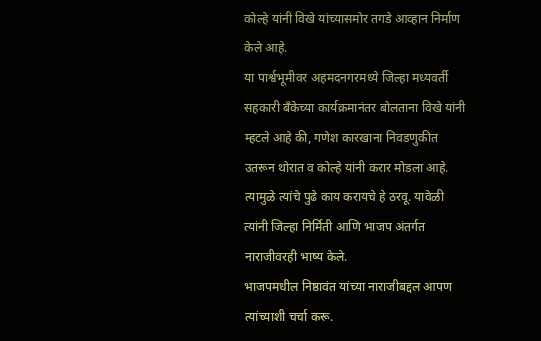कोल्हे यांनी विखे यांच्यासमोर तगडे आव्हान निर्माण केले आहे.
या पार्श्वभूमीवर अहमदनगरमध्ये जिल्हा मध्यवर्ती सहकारी बँकेच्या कार्यक्रमानंतर बोलताना विखे यांनी म्हटले आहे की, गणेश कारखाना निवडणुकीत उतरून थोरात व कोल्हे यांनी करार मोडला आहे. त्यामुळे त्यांचे पुढे काय करायचे हे ठरवू. यावेळी त्यांनी जिल्हा निर्मिती आणि भाजप अंतर्गत नाराजीवरही भाष्य केले.
भाजपमधील निष्ठावंत यांच्या नाराजीबद्दल आपण त्यांच्याशी चर्चा करू.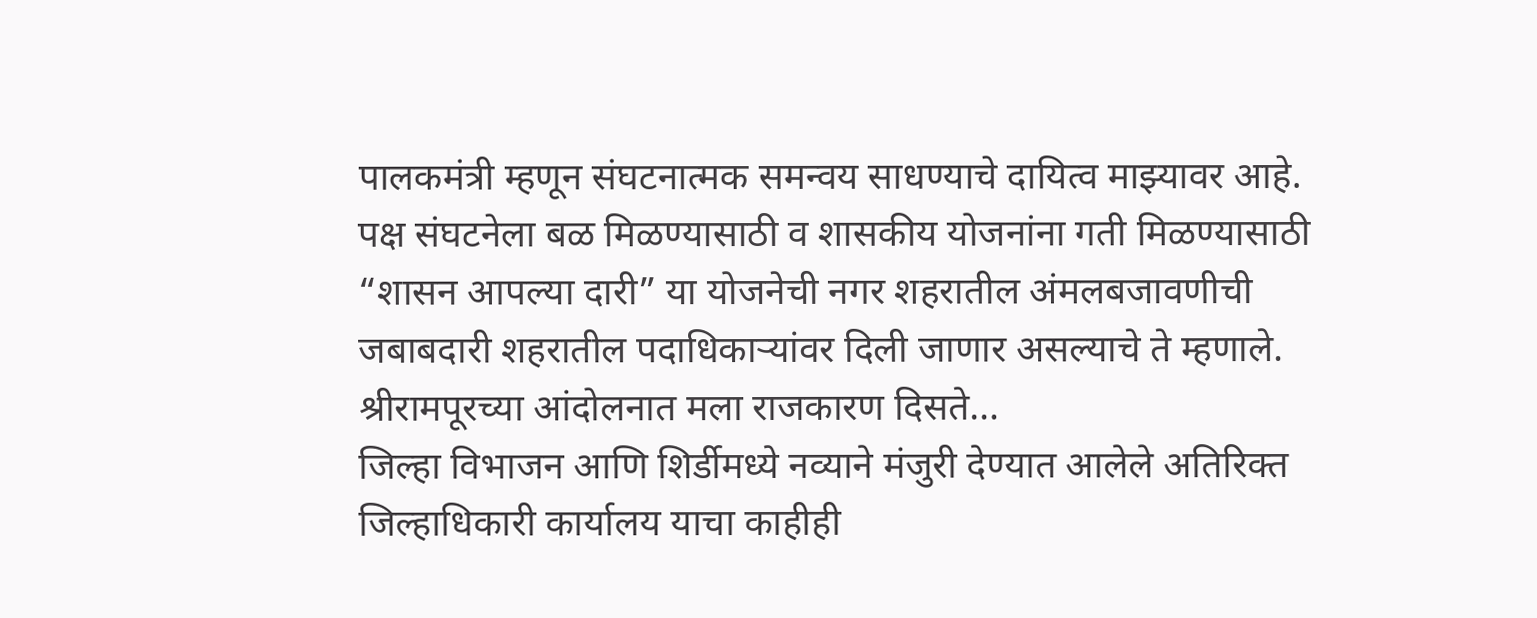पालकमंत्री म्हणून संघटनात्मक समन्वय साधण्याचे दायित्व माझ्यावर आहे. पक्ष संघटनेला बळ मिळण्यासाठी व शासकीय योजनांना गती मिळण्यासाठी “शासन आपल्या दारी” या योजनेची नगर शहरातील अंमलबजावणीची जबाबदारी शहरातील पदाधिकाऱ्यांवर दिली जाणार असल्याचे ते म्हणाले.
श्रीरामपूरच्या आंदोलनात मला राजकारण दिसते…
जिल्हा विभाजन आणि शिर्डीमध्ये नव्याने मंजुरी देण्यात आलेले अतिरिक्त जिल्हाधिकारी कार्यालय याचा काहीही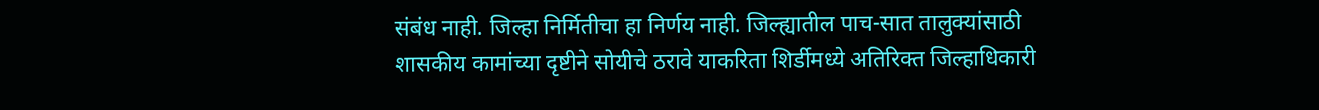संबंध नाही. जिल्हा निर्मितीचा हा निर्णय नाही. जिल्ह्यातील पाच-सात तालुक्यांसाठी शासकीय कामांच्या दृष्टीने सोयीचे ठरावे याकरिता शिर्डीमध्ये अतिरिक्त जिल्हाधिकारी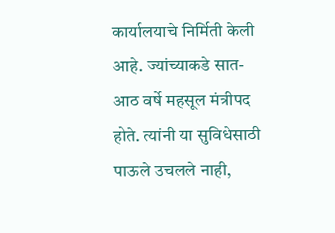कार्यालयाचे निर्मिती केली आहे. ज्यांच्याकडे सात-आठ वर्षे महसूल मंत्रीपद होते. त्यांनी या सुविधेसाठी पाऊले उचलले नाही,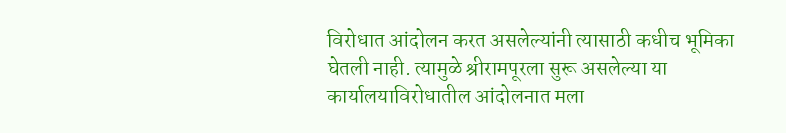विरोधात आंदोलन करत असलेल्यांनी त्यासाठी कधीच भूमिका घेतली नाही. त्यामुळे श्रीरामपूरला सुरू असलेल्या या कार्यालयाविरोधातील आंदोलनात मला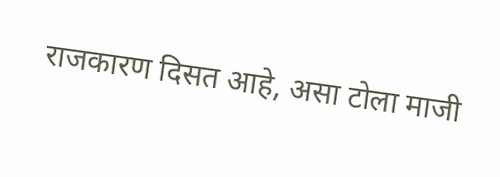राजकारण दिसत आहे, असा टोला माजी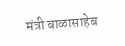मंत्री बाळासाहेब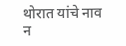थोरात यांचे नाव न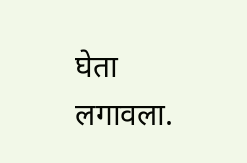घेता लगावला.